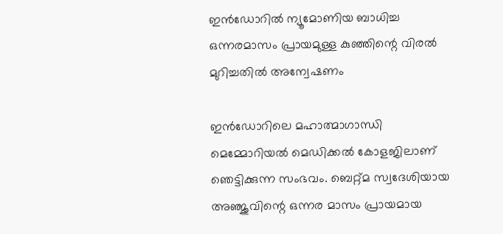ഇന്‍ഡോറില്‍ ന്യൂമോണിയ ബാധിച്ച ഒന്നരമാസം പ്രായമുള്ള കുഞ്ഞിന്റെ വിരല്‍ മുറിച്ചതില്‍ അന്വേഷണം

ഇന്‍ഡോറിലെ മഹാത്മാഗാന്ധി മെമ്മോറിയല്‍ മെഡിക്കല്‍ കോളജിലാണ് ഞെട്ടിക്കുന്ന സംഭവം. ബെറ്റ്മ സ്വദേശിയായ അഞ്ജുവിന്റെ ഒന്നര മാസം പ്രായമായ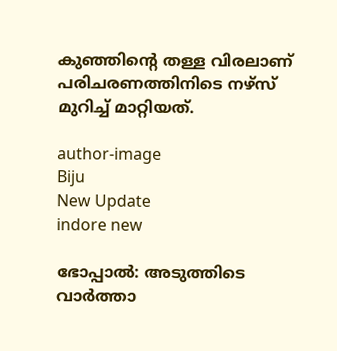കുഞ്ഞിന്റെ തള്ള വിരലാണ് പരിചരണത്തിനിടെ നഴ്സ് മുറിച്ച് മാറ്റിയത്.

author-image
Biju
New Update
indore new

ഭോപ്പാല്‍: അടുത്തിടെ വാര്‍ത്താ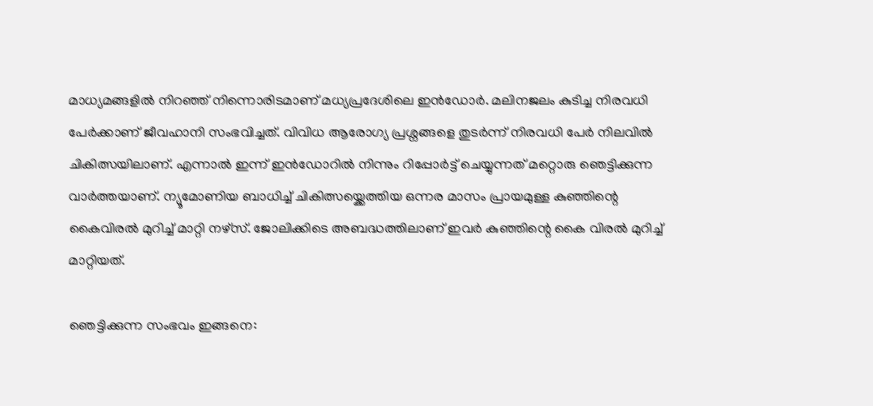മാധ്യമങ്ങളില്‍ നിറഞ്ഞ് നിന്നൊരിടമാണ് മധ്യപ്രദേശിലെ ഇന്‍ഡോര്‍. മലിനജലം കുടിച്ച നിരവധി പേര്‍ക്കാണ് ജീവഹാനി സംഭവിച്ചത്. വിവിധ ആരോഗ്യ പ്രശ്നങ്ങളെ തുടര്‍ന്ന് നിരവധി പേര്‍ നിലവില്‍ ചികിത്സയിലാണ്. എന്നാല്‍ ഇന്ന് ഇന്‍ഡോറില്‍ നിന്നും റിപ്പോര്‍ട്ട് ചെയ്യുന്നത് മറ്റൊരു ഞെട്ടിക്കുന്ന വാര്‍ത്തയാണ്. ന്യൂമോണിയ ബാധിച്ച് ചികിത്സയ്ക്കെത്തിയ ഒന്നര മാസം പ്രായമുള്ള കുഞ്ഞിന്റെ കൈവിരല്‍ മുറിച്ച് മാറ്റി നഴ്സ്. ജോലിക്കിടെ അബദ്ധത്തിലാണ് ഇവര്‍ കുഞ്ഞിന്റെ കൈ വിരല്‍ മുറിച്ച് മാറ്റിയത്.

ഞെട്ടിക്കുന്ന സംഭവം ഇങ്ങനെ: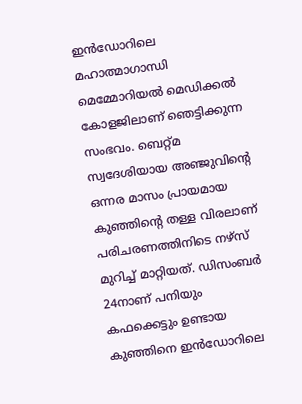ഇന്‍ഡോറിലെ മഹാത്മാഗാന്ധി മെമ്മോറിയല്‍ മെഡിക്കല്‍ കോളജിലാണ് ഞെട്ടിക്കുന്ന സംഭവം. ബെറ്റ്മ സ്വദേശിയായ അഞ്ജുവിന്റെ ഒന്നര മാസം പ്രായമായ കുഞ്ഞിന്റെ തള്ള വിരലാണ് പരിചരണത്തിനിടെ നഴ്സ് മുറിച്ച് മാറ്റിയത്. ഡിസംബര്‍ 24നാണ് പനിയും കഫക്കെട്ടും ഉണ്ടായ കുഞ്ഞിനെ ഇന്‍ഡോറിലെ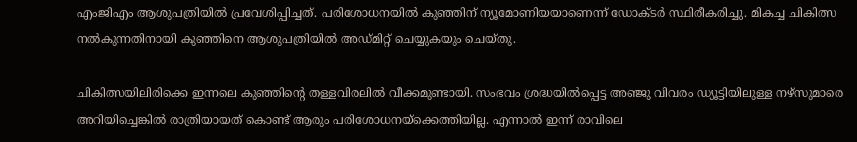എംജിഎം ആശുപത്രിയില്‍ പ്രവേശിപ്പിച്ചത്. പരിശോധനയില്‍ കുഞ്ഞിന് ന്യൂമോണിയയാണെന്ന് ഡോക്ടര്‍ സ്ഥിരീകരിച്ചു. മികച്ച ചികിത്സ നല്‍കുന്നതിനായി കുഞ്ഞിനെ ആശുപത്രിയില്‍ അഡ്മിറ്റ് ചെയ്യുകയും ചെയ്തു.

ചികിത്സയിലിരിക്കെ ഇന്നലെ കുഞ്ഞിന്റെ തള്ളവിരലില്‍ വീക്കമുണ്ടായി. സംഭവം ശ്രദ്ധയില്‍പ്പെട്ട അഞ്ജു വിവരം ഡ്യൂട്ടിയിലുള്ള നഴ്സുമാരെ അറിയിച്ചെങ്കില്‍ രാത്രിയായത് കൊണ്ട് ആരും പരിശോധനയ്ക്കെത്തിയില്ല. എന്നാല്‍ ഇന്ന് രാവിലെ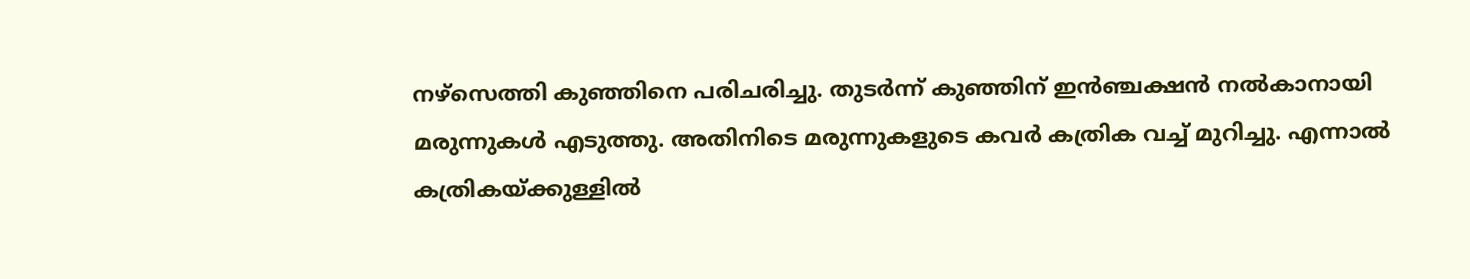നഴ്സെത്തി കുഞ്ഞിനെ പരിചരിച്ചു. തുടര്‍ന്ന് കുഞ്ഞിന് ഇന്‍ഞ്ചക്ഷന്‍ നല്‍കാനായി മരുന്നുകള്‍ എടുത്തു. അതിനിടെ മരുന്നുകളുടെ കവര്‍ കത്രിക വച്ച് മുറിച്ചു. എന്നാല്‍ കത്രികയ്ക്കുള്ളില്‍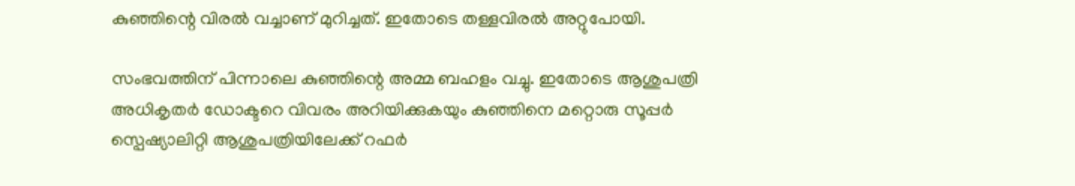കുഞ്ഞിന്റെ വിരല്‍ വച്ചാണ് മുറിച്ചത്. ഇതോടെ തള്ളവിരല്‍ അറ്റുപോയി.

സംഭവത്തിന് പിന്നാലെ കുഞ്ഞിന്റെ അമ്മ ബഹളം വച്ചു. ഇതോടെ ആശുപത്രി അധികൃതര്‍ ഡോക്ടറെ വിവരം അറിയിക്കുകയും കുഞ്ഞിനെ മറ്റൊരു സൂപ്പര്‍ സ്പെഷ്യാലിറ്റി ആശുപത്രിയിലേക്ക് റഫര്‍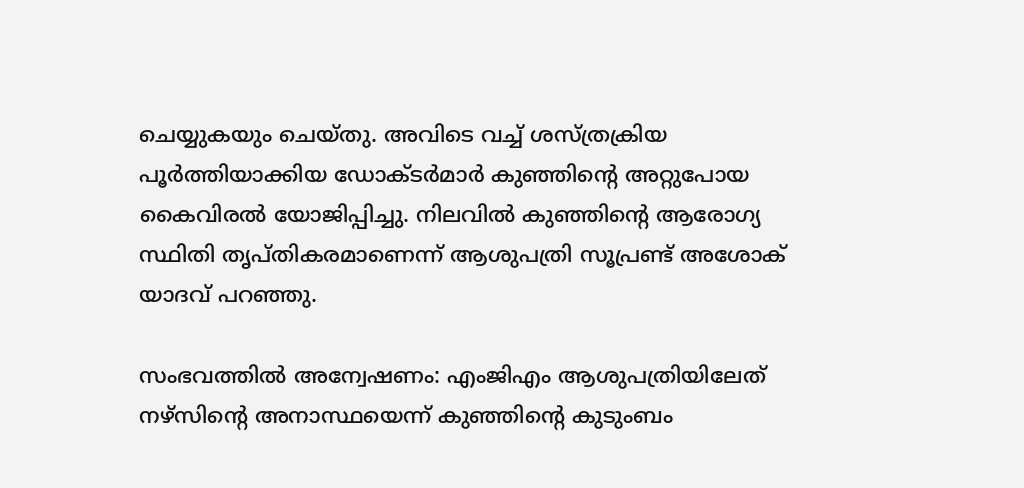ചെയ്യുകയും ചെയ്തു. അവിടെ വച്ച് ശസ്ത്രക്രിയ പൂര്‍ത്തിയാക്കിയ ഡോക്ടര്‍മാര്‍ കുഞ്ഞിന്റെ അറ്റുപോയ കൈവിരല്‍ യോജിപ്പിച്ചു. നിലവില്‍ കുഞ്ഞിന്റെ ആരോഗ്യ സ്ഥിതി തൃപ്തികരമാണെന്ന് ആശുപത്രി സൂപ്രണ്ട് അശോക് യാദവ് പറഞ്ഞു.

സംഭവത്തില്‍ അന്വേഷണം: എംജിഎം ആശുപത്രിയിലേത് നഴ്സിന്റെ അനാസ്ഥയെന്ന് കുഞ്ഞിന്റെ കുടുംബം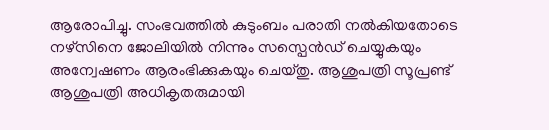ആരോപിച്ചു. സംഭവത്തില്‍ കുടുംബം പരാതി നല്‍കിയതോടെ നഴ്സിനെ ജോലിയില്‍ നിന്നും സസ്പെന്‍ഡ് ചെയ്യുകയും അന്വേഷണം ആരംഭിക്കുകയും ചെയ്തു. ആശുപത്രി സൂപ്രണ്ട് ആശുപത്രി അധികൃതരുമായി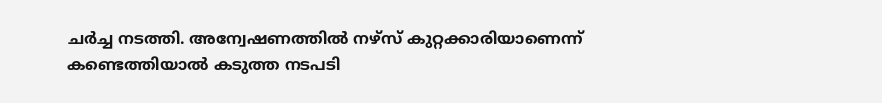ചര്‍ച്ച നടത്തി. അന്വേഷണത്തില്‍ നഴ്സ് കുറ്റക്കാരിയാണെന്ന് കണ്ടെത്തിയാല്‍ കടുത്ത നടപടി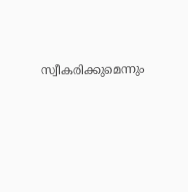സ്വീകരിക്കുമെന്നും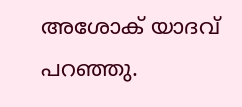അശോക് യാദവ് പറഞ്ഞു.